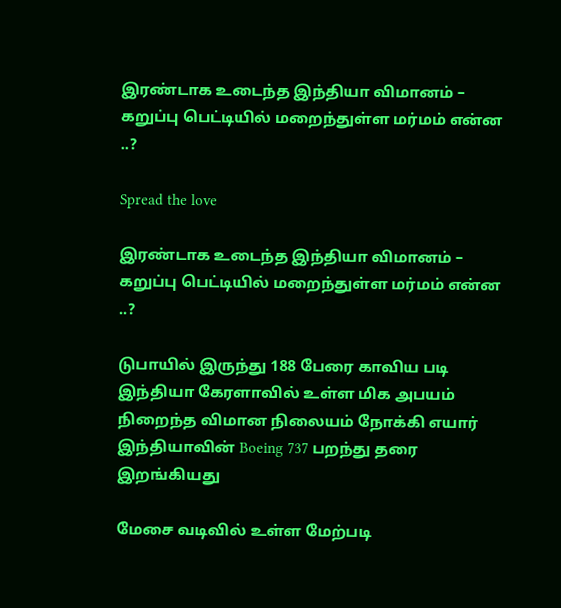இரண்டாக உடைந்த இந்தியா விமானம் – கறுப்பு பெட்டியில் மறைந்துள்ள மர்மம் என்ன ..?

Spread the love

இரண்டாக உடைந்த இந்தியா விமானம் – கறுப்பு பெட்டியில் மறைந்துள்ள மர்மம் என்ன ..?

டுபாயில் இருந்து 188 பேரை காவிய படி இந்தியா கேரளாவில் உள்ள மிக அபயம் நிறைந்த விமான நிலையம் நோக்கி எயார் இந்தியாவின் Boeing 737 பறந்து தரை இறங்கியது

மேசை வடிவில் உள்ள மேற்படி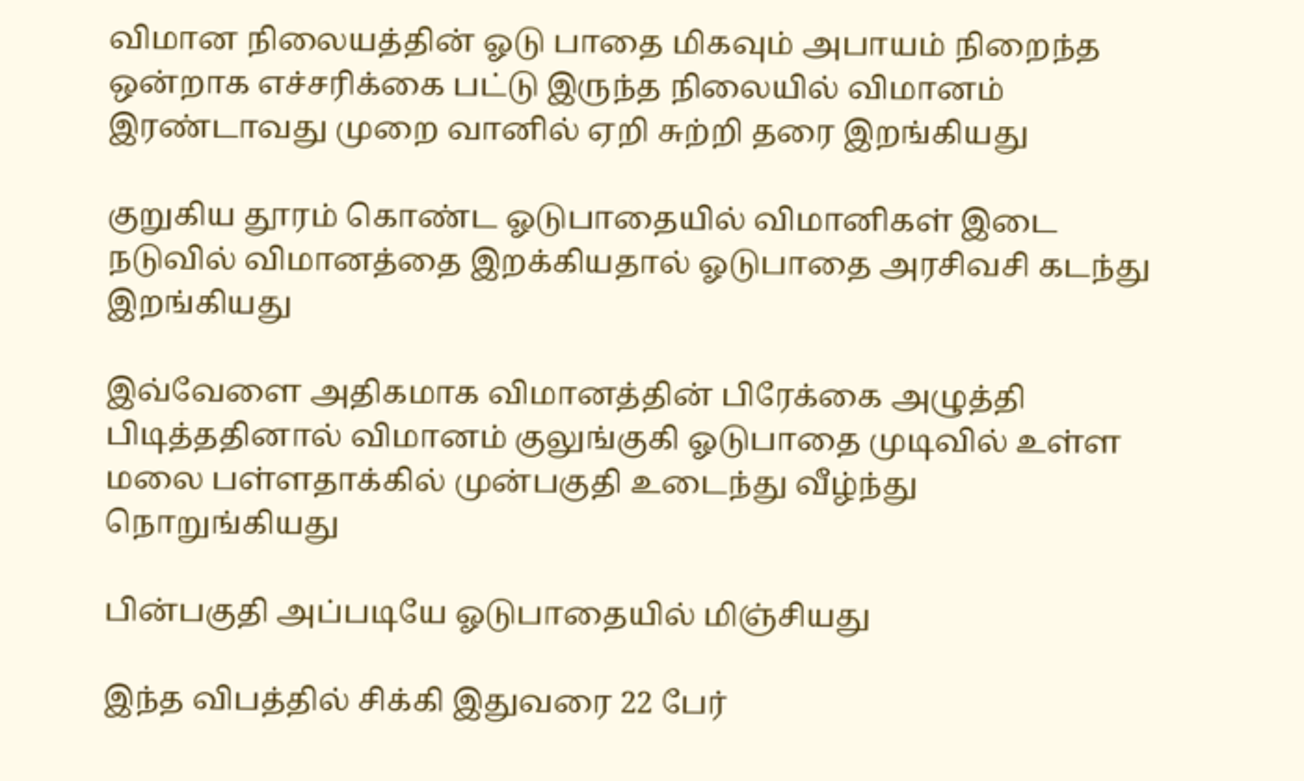விமான நிலையத்தின் ஓடு பாதை மிகவும் அபாயம் நிறைந்த ஒன்றாக எச்சரிக்கை பட்டு இருந்த நிலையில் விமானம் இரண்டாவது முறை வானில் ஏறி சுற்றி தரை இறங்கியது

குறுகிய தூரம் கொண்ட ஓடுபாதையில் விமானிகள் இடை நடுவில் விமானத்தை இறக்கியதால் ஓடுபாதை அரசிவசி கடந்து இறங்கியது

இவ்வேளை அதிகமாக விமானத்தின் பிரேக்கை அழுத்தி பிடித்ததினால் விமானம் குலுங்குகி ஓடுபாதை முடிவில் உள்ள மலை பள்ளதாக்கில் முன்பகுதி உடைந்து வீழ்ந்து நொறுங்கியது

பின்பகுதி அப்படியே ஓடுபாதையில் மிஞ்சியது

இந்த விபத்தில் சிக்கி இதுவரை 22 பேர்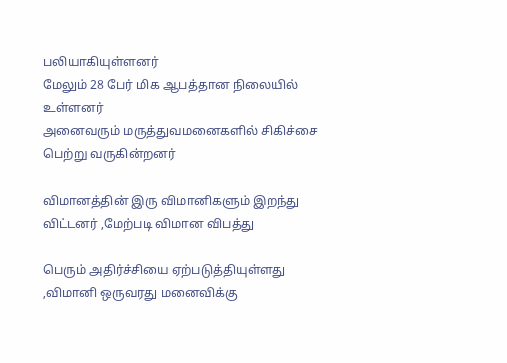பலியாகியுள்ளனர்
மேலும் 28 பேர் மிக ஆபத்தான நிலையில் உள்ளனர்
அனைவரும் மருத்துவமனைகளில் சிகிச்சை பெற்று வருகின்றனர்

விமானத்தின் இரு விமானிகளும் இறந்து விட்டனர் ,மேற்படி விமான விபத்து

பெரும் அதிர்ச்சியை ஏற்படுத்தியுள்ளது ,விமானி ஒருவரது மனைவிக்கு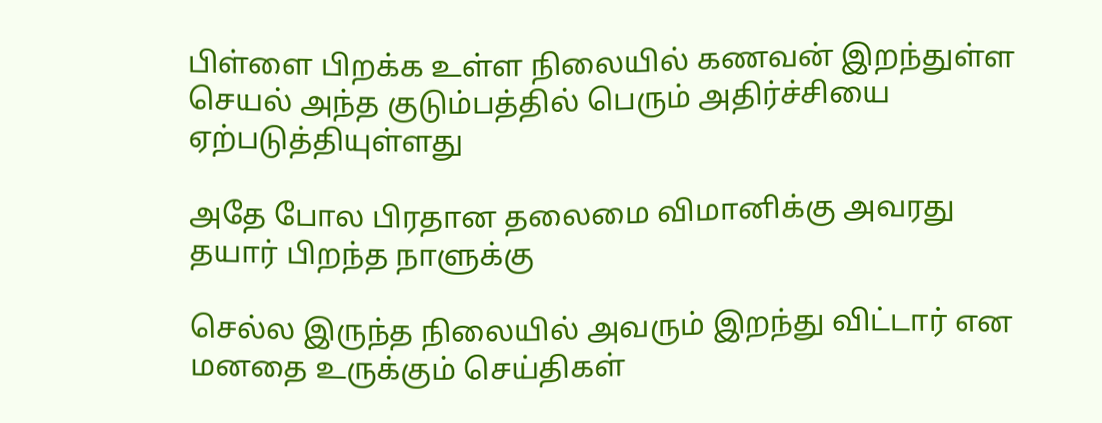பிள்ளை பிறக்க உள்ள நிலையில் கணவன் இறந்துள்ள செயல் அந்த குடும்பத்தில் பெரும் அதிர்ச்சியை ஏற்படுத்தியுள்ளது

அதே போல பிரதான தலைமை விமானிக்கு அவரது தயார் பிறந்த நாளுக்கு

செல்ல இருந்த நிலையில் அவரும் இறந்து விட்டார் என மனதை உருக்கும் செய்திகள்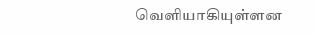வெளியாகியுள்ளன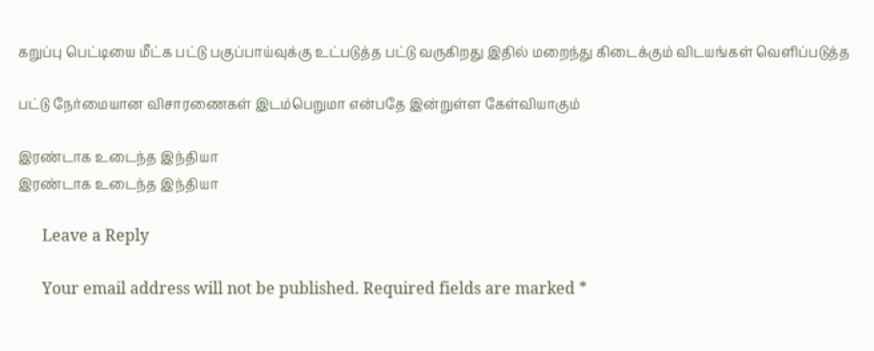கறுப்பு பெட்டியை மீட்க பட்டு பகுப்பாய்வுக்கு உட்படுத்த பட்டு வருகிறது இதில் மறைந்து கிடைக்கும் விடயங்கள் வெளிப்படுத்த

பட்டு நேர்மையான விசாரணைகள் இடம்பெறுமா என்பதே இன்றுள்ள கேள்வியாகும்

இரண்டாக உடைந்த இந்தியா
இரண்டாக உடைந்த இந்தியா

      Leave a Reply

      Your email address will not be published. Required fields are marked *